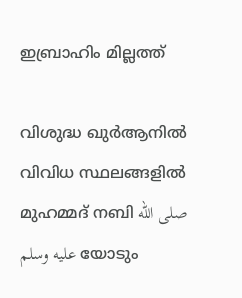ഇബ്രാഹിം മില്ലത്ത്

വിശുദ്ധ ഖുർആനിൽ വിവിധ സ്ഥലങ്ങളിൽ മുഹമ്മദ് നബി صلى الله عليه وسلم യോടും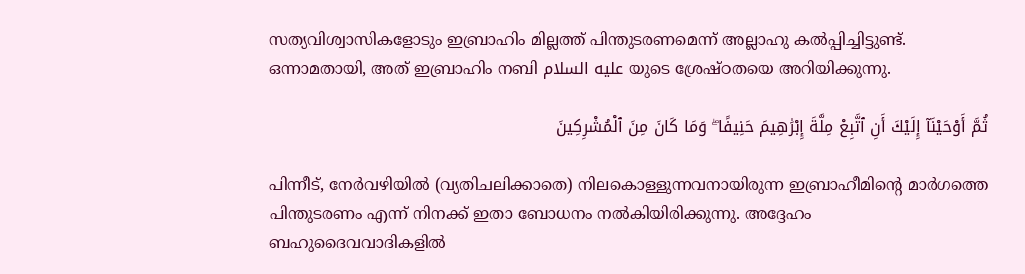സത്യവിശ്വാസികളോടും ഇബ്രാഹിം മില്ലത്ത് പിന്തുടരണമെന്ന് അല്ലാഹു കൽപ്പിച്ചിട്ടുണ്ട്. ഒന്നാമതായി, അത് ഇബ്രാഹിം നബി عليه السلام യുടെ ശ്രേഷ്ഠതയെ അറിയിക്കുന്നു.

ثُمَّ أَوْحَيْنَآ إِلَيْكَ أَنِ ٱتَّبِعْ مِلَّةَ إِبْرَٰهِيمَ حَنِيفًا ۖ وَمَا كَانَ مِنَ ٱلْمُشْرِكِينَ

പിന്നീട്‌, നേര്‍വഴിയില്‍ (വ്യതിചലിക്കാതെ) നിലകൊള്ളുന്നവനായിരുന്ന ഇബ്രാഹീമിന്‍റെ മാര്‍ഗത്തെ പിന്തുടരണം എന്ന് നിനക്ക് ഇതാ ബോധനം നല്‍കിയിരിക്കുന്നു. അദ്ദേഹം ബഹുദൈവവാദികളില്‍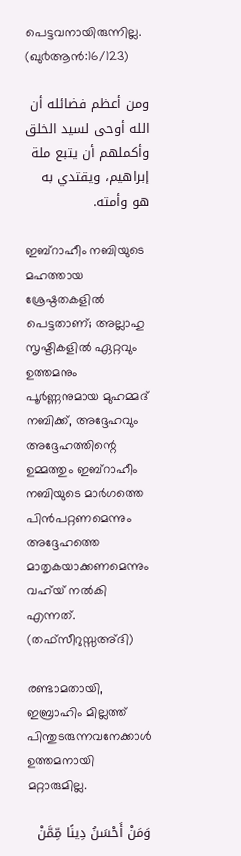പെട്ടവനായിരുന്നില്ല. (ഖു൪ആന്‍:16/123)

ومن أعظم فضائله أن الله أوحى لسيد الخلق وأكملهم أن يتبع ملة إبراهيم، ويقتدي به هو وأمته.

ഇബ്‌റാഹീം നബിയുടെ മഹത്തായ ശ്രേഷ്ഠതകളിൽ പെട്ടതാണ്; അല്ലാഹു സൃഷ്ടികളിൽ ഏറ്റവും ഉത്തമനും പൂർണ്ണനുമായ മുഹമ്മദ് നബിക്ക്, അദ്ദേഹവും അദ്ദേഹത്തിന്റെ ഉമ്മത്തും ഇബ്‌റാഹീം നബിയുടെ മാര്‍ഗത്തെ പിൻപറ്റണമെന്നും അദ്ദേഹത്തെ മാതൃകയാക്കണമെന്നും വഹ്‌യ് നൽകി എന്നത്. (തഫ്സീറുസ്സഅ്ദി)

രണ്ടാമതായി, ഇബ്രാഹിം മില്ലത്ത് പിന്തുടരുന്നവനേക്കാൾ ഉത്തമനായി മറ്റാരുമില്ല.

وَمَنْ أَحْسَنُ دِينًا مِّمَّنْ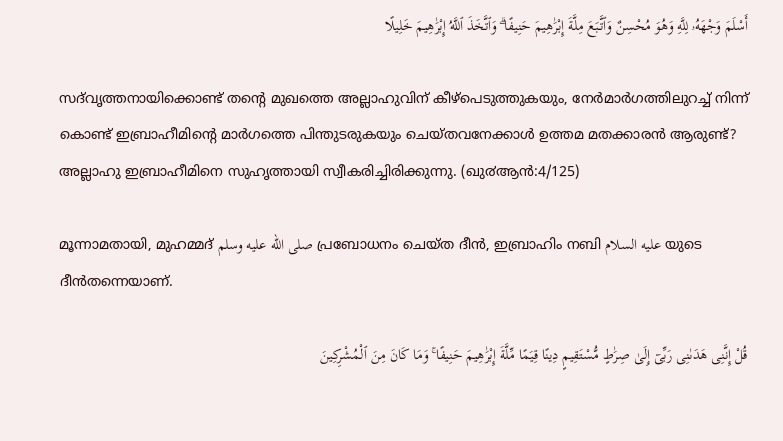أَسْلَمَ وَجْهَهُۥ لِلَّهِ وَهُوَ مُحْسِنٌ وَٱتَّبَعَ مِلَّةَ إِبْرَٰهِيمَ حَنِيفًا ۗ وَٱتَّخَذَ ٱللَّهُ إِبْرَٰهِيمَ خَلِيلًا

സദ്‌വൃത്തനായിക്കൊണ്ട് തന്‍റെ മുഖത്തെ അല്ലാഹുവിന് കീഴ്പെടുത്തുകയും, നേര്‍മാര്‍ഗത്തിലുറച്ച് നിന്ന് കൊണ്ട് ഇബ്രാഹീമിന്‍റെ മാര്‍ഗത്തെ പിന്തുടരുകയും ചെയ്തവനേക്കാള്‍ ഉത്തമ മതക്കാരന്‍ ആരുണ്ട്‌? അല്ലാഹു ഇബ്രാഹീമിനെ സുഹൃത്തായി സ്വീകരിച്ചിരിക്കുന്നു. (ഖു൪ആന്‍:4/125)

മൂന്നാമതായി, മുഹമ്മദ് صلى الله عليه وسلم പ്രബോധനം ചെയ്ത ദീൻ, ഇബ്രാഹിം നബി عليه السلام യുടെ ദീൻതന്നെയാണ്.

قُلْ إِنَّنِى هَدَىٰنِى رَبِّىٓ إِلَىٰ صِرَٰطٍ مُّسْتَقِيمٍ دِينًا قِيَمًا مِّلَّةَ إِبْرَٰهِيمَ حَنِيفًا ۚ وَمَا كَانَ مِنَ ٱلْمُشْرِكِينَ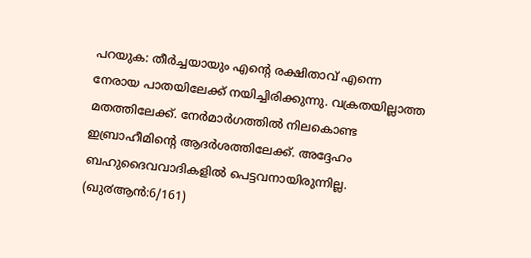പറയുക: തീര്‍ച്ചയായും എന്‍റെ രക്ഷിതാവ് എന്നെ നേരായ പാതയിലേക്ക് നയിച്ചിരിക്കുന്നു. വക്രതയില്ലാത്ത മതത്തിലേക്ക്‌. നേര്‍മാര്‍ഗത്തില്‍ നിലകൊണ്ട ഇബ്രാഹീമിന്‍റെ ആദര്‍ശത്തിലേക്ക്‌. അദ്ദേഹം ബഹുദൈവവാദികളില്‍ പെട്ടവനായിരുന്നില്ല. (ഖു൪ആന്‍:6/161)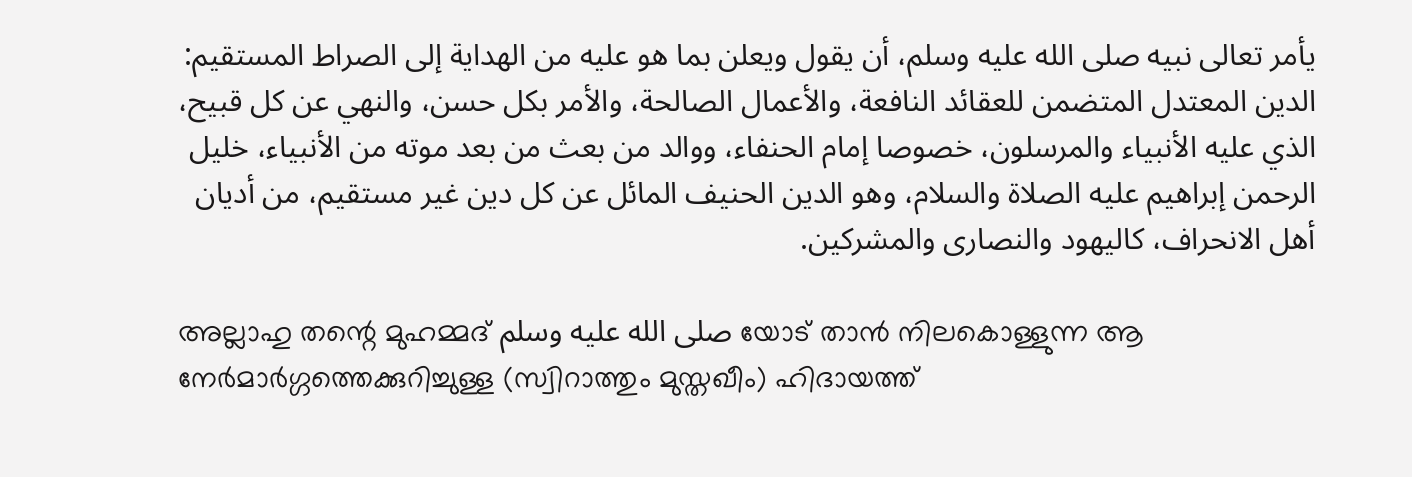يأمر تعالى نبيه صلى الله عليه وسلم، أن يقول ويعلن بما هو عليه من الهداية إلى الصراط المستقيم: الدين المعتدل المتضمن للعقائد النافعة، والأعمال الصالحة، والأمر بكل حسن، والنهي عن كل قبيح، الذي عليه الأنبياء والمرسلون، خصوصا إمام الحنفاء، ووالد من بعث من بعد موته من الأنبياء، خليل الرحمن إبراهيم عليه الصلاة والسلام، وهو الدين الحنيف المائل عن كل دين غير مستقيم، من أديان أهل الانحراف، كاليهود والنصارى والمشركين.

അല്ലാഹു തന്റെ മുഹമ്മദ് صلى الله عليه وسلم യോട് താൻ നിലകൊള്ളുന്ന ആ നേർമാർഗ്ഗത്തെക്കുറിച്ചുള്ള (സ്വിറാത്തും മുസ്തഖീം) ഹിദായത്ത്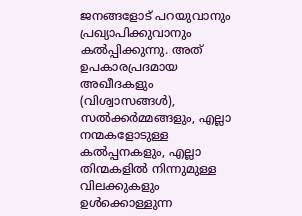ജനങ്ങളോട് പറയുവാനും പ്രഖ്യാപിക്കുവാനും കൽപ്പിക്കുന്നു. അത് ഉപകാരപ്രദമായ അഖീദകളും (വിശ്വാസങ്ങൾ), സൽക്കർമ്മങ്ങളും, എല്ലാ നന്മകളോടുള്ള കൽപ്പനകളും, എല്ലാ തിന്മകളിൽ നിന്നുമുള്ള വിലക്കുകളും ഉൾക്കൊള്ളുന്ന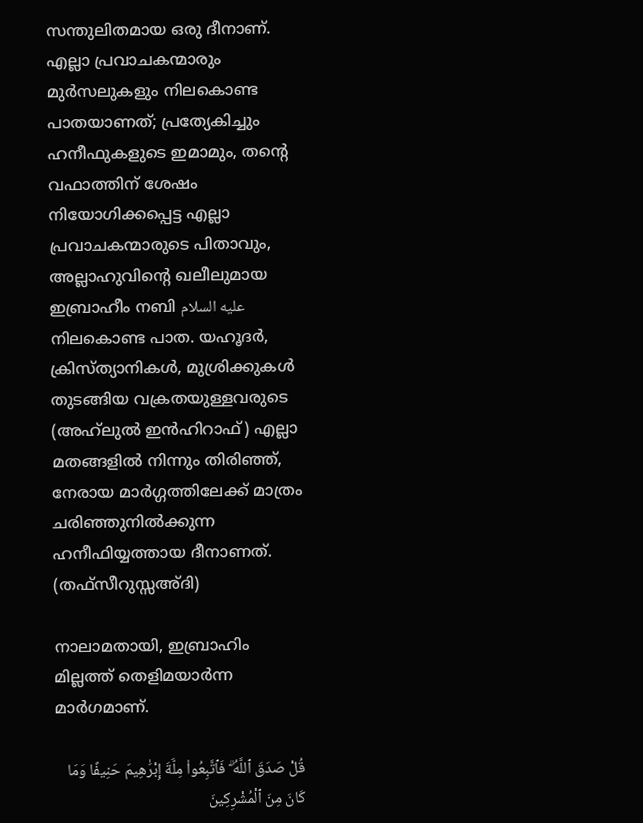സന്തുലിതമായ ഒരു ദീനാണ്. എല്ലാ പ്രവാചകന്മാരും മുർസലുകളും നിലകൊണ്ട പാതയാണത്; പ്രത്യേകിച്ചും ഹനീഫുകളുടെ ഇമാമും, തന്റെ വഫാത്തിന് ശേഷം നിയോഗിക്കപ്പെട്ട എല്ലാ പ്രവാചകന്മാരുടെ പിതാവും, അല്ലാഹുവിന്റെ ഖലീലുമായ ഇബ്രാഹീം നബി عليه السلام നിലകൊണ്ട പാത. യഹൂദർ, ക്രിസ്ത്യാനികൾ, മുശ്രിക്കുകൾ തുടങ്ങിയ വക്രതയുള്ളവരുടെ (അഹ്‌ലുൽ ഇൻഹിറാഫ്) എല്ലാ മതങ്ങളിൽ നിന്നും തിരിഞ്ഞ്, നേരായ മാർഗ്ഗത്തിലേക്ക് മാത്രം ചരിഞ്ഞുനിൽക്കുന്ന ഹനീഫിയ്യത്തായ ദീനാണത്. (തഫ്സീറുസ്സഅ്ദി)

നാലാമതായി, ഇബ്രാഹിം മില്ലത്ത് തെളിമയാര്‍ന്ന മാര്‍ഗമാണ്.

قُلْ صَدَقَ ٱللَّهُ ۗ فَٱتَّبِعُوا۟ مِلَّةَ إِبْرَٰهِيمَ حَنِيفًا وَمَا كَانَ مِنَ ٱلْمُشْرِكِينَ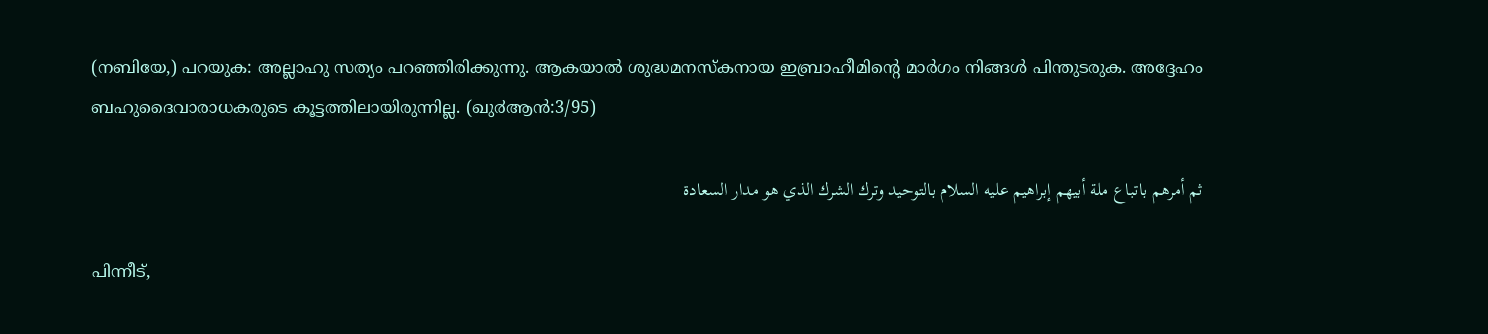(നബിയേ,) പറയുക: അല്ലാഹു സത്യം പറഞ്ഞിരിക്കുന്നു. ആകയാല്‍ ശുദ്ധമനസ്കനായ ഇബ്രാഹീമിന്‍റെ മാര്‍ഗം നിങ്ങള്‍ പിന്തുടരുക. അദ്ദേഹം ബഹുദൈവാരാധകരുടെ കൂട്ടത്തിലായിരുന്നില്ല. (ഖു൪ആന്‍:3/95)

ثم أمرهم باتباع ملة أبيهم إبراهيم عليه السلام بالتوحيد وترك الشرك الذي هو مدار السعادة

പിന്നീട്,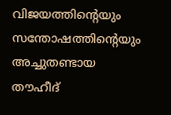വിജയത്തിന്റെയും സന്തോഷത്തിന്റെയും അച്ചുതണ്ടായ തൗഹീദ്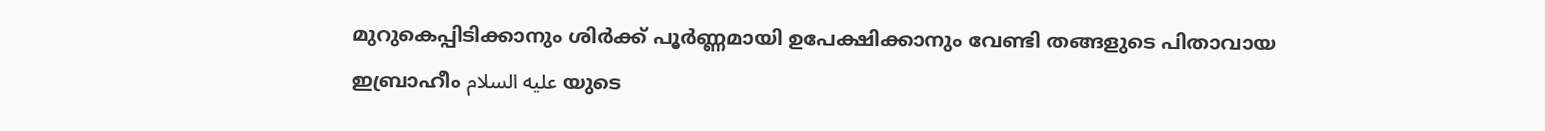മുറുകെപ്പിടിക്കാനും ശിർക്ക് പൂർണ്ണമായി ഉപേക്ഷിക്കാനും വേണ്ടി തങ്ങളുടെ പിതാവായ ഇബ്രാഹീം عليه السلام യുടെ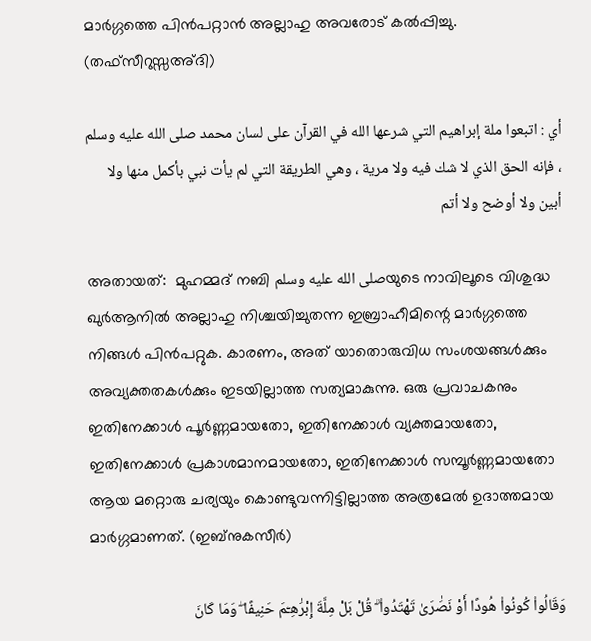മാർഗ്ഗത്തെ പിൻപറ്റാൻ അല്ലാഹു അവരോട് കൽപ്പിച്ചു. (തഫ്സീറുസ്സഅ്ദി)

أي : اتبعوا ملة إبراهيم التي شرعها الله في القرآن على لسان محمد صلى الله عليه وسلم ، فإنه الحق الذي لا شك فيه ولا مرية ، وهي الطريقة التي لم يأت نبي بأكمل منها ولا أبين ولا أوضح ولا أتم

അതായത്:  മുഹമ്മദ് നബി صلى الله عليه وسلمയുടെ നാവിലൂടെ വിശുദ്ധ ഖുർആനിൽ അല്ലാഹു നിശ്ചയിച്ചുതന്ന ഇബ്രാഹീമിന്റെ മാർഗ്ഗത്തെ നിങ്ങൾ പിൻപറ്റുക. കാരണം, അത് യാതൊരുവിധ സംശയങ്ങൾക്കും അവ്യക്തതകൾക്കും ഇടയില്ലാത്ത സത്യമാകുന്നു. ഒരു പ്രവാചകനും ഇതിനേക്കാൾ പൂർണ്ണമായതോ, ഇതിനേക്കാൾ വ്യക്തമായതോ, ഇതിനേക്കാൾ പ്രകാശമാനമായതോ, ഇതിനേക്കാൾ സമ്പൂർണ്ണമായതോ ആയ മറ്റൊരു ചര്യയും കൊണ്ടുവന്നിട്ടില്ലാത്ത അത്രമേൽ ഉദാത്തമായ മാർഗ്ഗമാണത്. (ഇബ്നുകസീര്‍)

وَقَالُوا۟ كُونُوا۟ هُودًا أَوْ نَصَٰرَىٰ تَهْتَدُوا۟ ۗ قُلْ بَلْ مِلَّةَ إِبْرَٰهِـۧمَ حَنِيفًا ۖ وَمَا كَانَ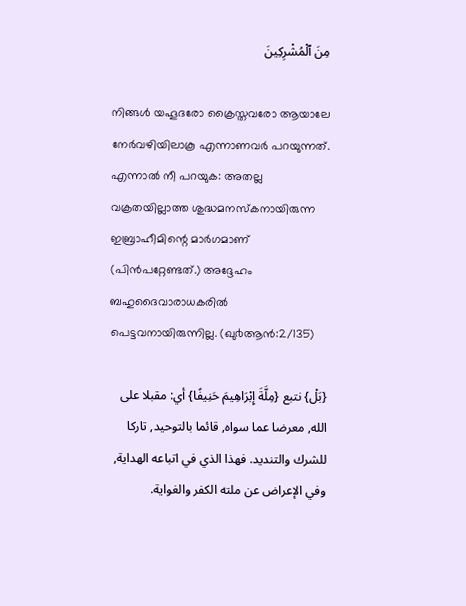مِنَ ٱلْمُشْرِكِينَ

നിങ്ങള്‍ യഹൂദരോ ക്രൈസ്തവരോ ആയാലേ നേര്‍വഴിയിലാകൂ എന്നാണവര്‍ പറയുന്നത്‌. എന്നാല്‍ നീ പറയുക: അതല്ല വക്രതയില്ലാത്ത ശുദ്ധമനസ്കനായിരുന്ന ഇബ്രാഹീമിന്റെ മാര്‍ഗമാണ് (പിന്‍പറ്റേണ്ടത്‌.) അദ്ദേഹം ബഹുദൈവാരാധകരില്‍ പെട്ടവനായിരുന്നില്ല. (ഖു൪ആന്‍:2/135)

{بَلْ} نتبع {مِلَّةَ إِبْرَاهِيمَ حَنِيفًا} أي: مقبلا على الله, معرضا عما سواه, قائما بالتوحيد, تاركا للشرك والتنديد. فهذا الذي في اتباعه الهداية, وفي الإعراض عن ملته الكفر والغواية.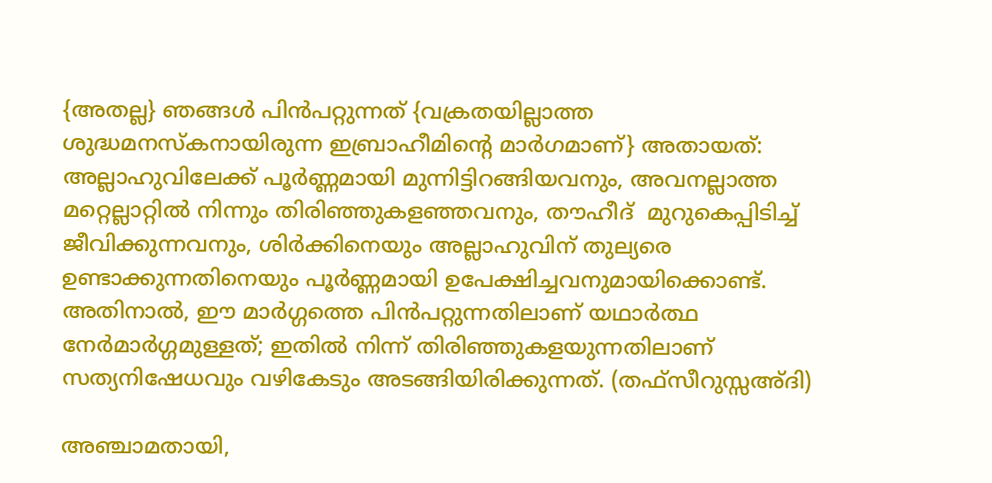{അതല്ല} ഞങ്ങൾ പിൻപറ്റുന്നത് {വക്രതയില്ലാത്ത ശുദ്ധമനസ്കനായിരുന്ന ഇബ്രാഹീമിന്റെ മാര്‍ഗമാണ്} അതായത്: അല്ലാഹുവിലേക്ക് പൂർണ്ണമായി മുന്നിട്ടിറങ്ങിയവനും, അവനല്ലാത്ത മറ്റെല്ലാറ്റിൽ നിന്നും തിരിഞ്ഞുകളഞ്ഞവനും, തൗഹീദ്  മുറുകെപ്പിടിച്ച് ജീവിക്കുന്നവനും, ശിർക്കിനെയും അല്ലാഹുവിന് തുല്യരെ ഉണ്ടാക്കുന്നതിനെയും പൂർണ്ണമായി ഉപേക്ഷിച്ചവനുമായിക്കൊണ്ട്. അതിനാൽ, ഈ മാർഗ്ഗത്തെ പിൻപറ്റുന്നതിലാണ് യഥാർത്ഥ നേർമാർഗ്ഗമുള്ളത്; ഇതിൽ നിന്ന് തിരിഞ്ഞുകളയുന്നതിലാണ് സത്യനിഷേധവും വഴികേടും അടങ്ങിയിരിക്കുന്നത്. (തഫ്സീറുസ്സഅ്ദി)

അഞ്ചാമതായി,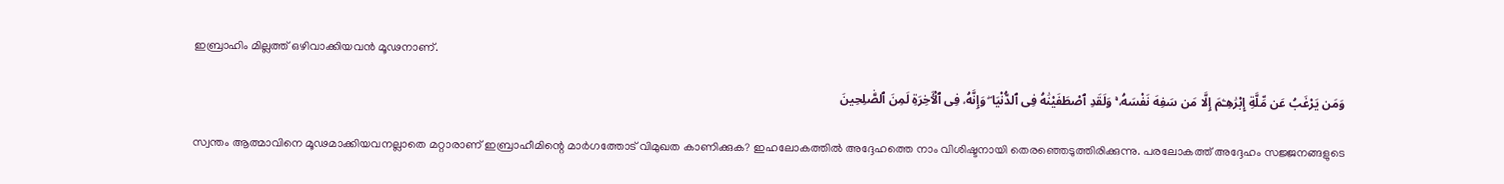ഇബ്രാഹിം മില്ലത്ത് ഒഴിവാക്കിയവൻ മൂഢനാണ്.

وَمَن يَرْغَبُ عَن مِّلَّةِ إِبْرَٰهِـۧمَ إِلَّا مَن سَفِهَ نَفْسَهُۥ ۚ وَلَقَدِ ٱصْطَفَيْنَٰهُ فِى ٱلدُّنْيَا ۖ وَإِنَّهُۥ فِى ٱلْـَٔاخِرَةِ لَمِنَ ٱلصَّٰلِحِينَ

സ്വന്തം ആത്മാവിനെ മൂഢമാക്കിയവനല്ലാതെ മറ്റാരാണ് ഇബ്രാഹീമിന്റെ മാര്‍ഗത്തോട് വിമുഖത കാണിക്കുക? ഇഹലോകത്തില്‍ അദ്ദേഹത്തെ നാം വിശിഷ്ടനായി തെരഞ്ഞെടുത്തിരിക്കുന്നു. പരലോകത്ത് അദ്ദേഹം സജ്ജനങ്ങളുടെ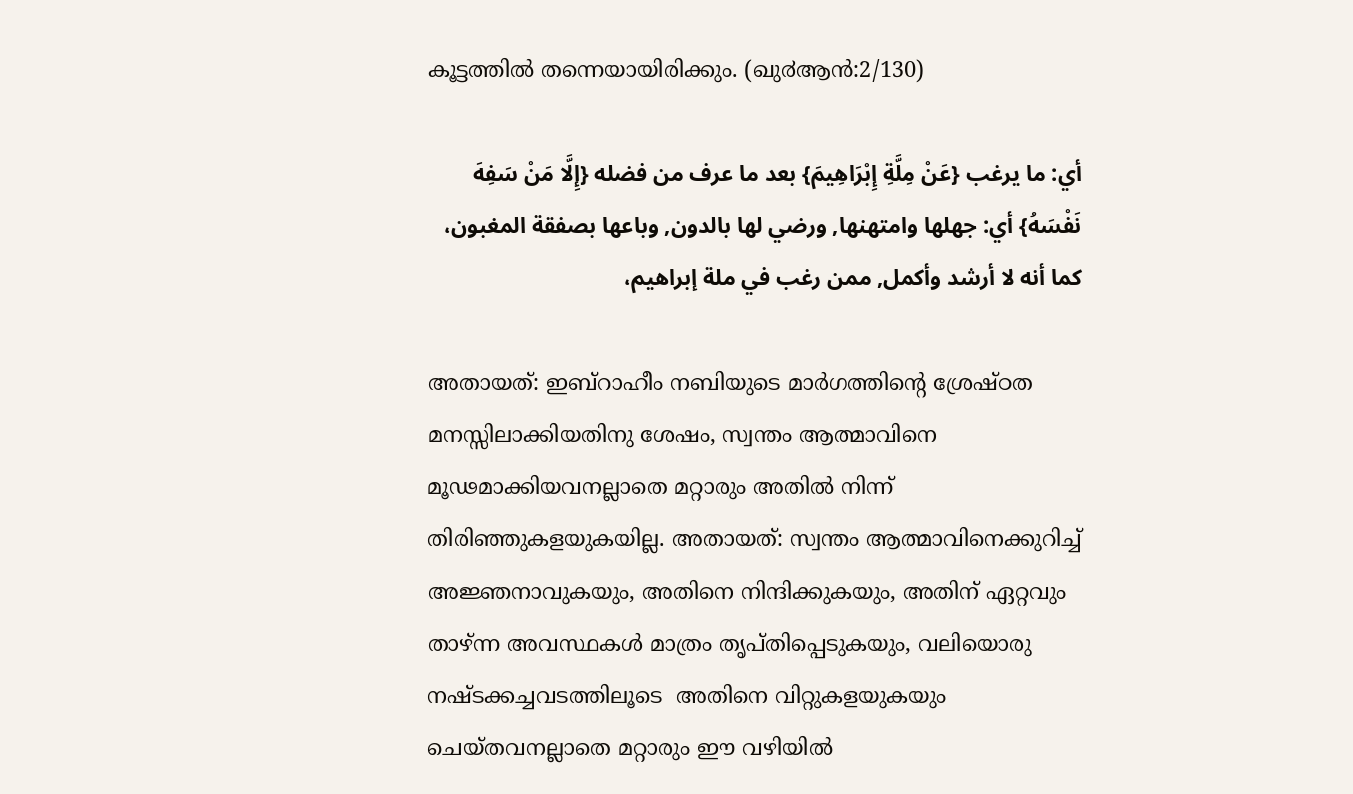കൂട്ടത്തില്‍ തന്നെയായിരിക്കും. (ഖു൪ആന്‍:2/130)

أي: ما يرغب {عَنْ مِلَّةِ إِبْرَاهِيمَ} بعد ما عرف من فضله {إِلَّا مَنْ سَفِهَ نَفْسَهُ} أي: جهلها وامتهنها, ورضي لها بالدون, وباعها بصفقة المغبون، كما أنه لا أرشد وأكمل, ممن رغب في ملة إبراهيم،

അതായത്: ഇബ്‌റാഹീം നബിയുടെ മാര്‍ഗത്തിന്റെ ശ്രേഷ്ഠത മനസ്സിലാക്കിയതിനു ശേഷം, സ്വന്തം ആത്മാവിനെ മൂഢമാക്കിയവനല്ലാതെ മറ്റാരും അതിൽ നിന്ന് തിരിഞ്ഞുകളയുകയില്ല. അതായത്: സ്വന്തം ആത്മാവിനെക്കുറിച്ച് അജ്ഞനാവുകയും, അതിനെ നിന്ദിക്കുകയും, അതിന് ഏറ്റവും താഴ്ന്ന അവസ്ഥകൾ മാത്രം തൃപ്തിപ്പെടുകയും, വലിയൊരു നഷ്ടക്കച്ചവടത്തിലൂടെ  അതിനെ വിറ്റുകളയുകയും ചെയ്തവനല്ലാതെ മറ്റാരും ഈ വഴിയിൽ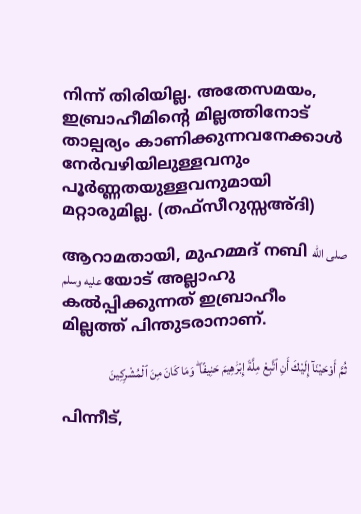നിന്ന് തിരിയില്ല. അതേസമയം, ഇബ്രാഹീമിന്റെ മില്ലത്തിനോട് താല്പര്യം കാണിക്കുന്നവനേക്കാൾ നേർവഴിയിലുള്ളവനും പൂർണ്ണതയുള്ളവനുമായി മറ്റാരുമില്ല. (തഫ്സീറുസ്സഅ്ദി)

ആറാമതായി, മുഹമ്മദ് നബി صلى الله عليه وسلم യോട് അല്ലാഹു കൽപ്പിക്കുന്നത് ഇബ്രാഹീം  മില്ലത്ത് പിന്തുടരാനാണ്.

ثُمَّ أَوْحَيْنَآ إِلَيْكَ أَنِ ٱتَّبِعْ مِلَّةَ إِبْرَٰهِيمَ حَنِيفًا ۖ وَمَا كَانَ مِنَ ٱلْمُشْرِكِينَ

പിന്നീട്‌,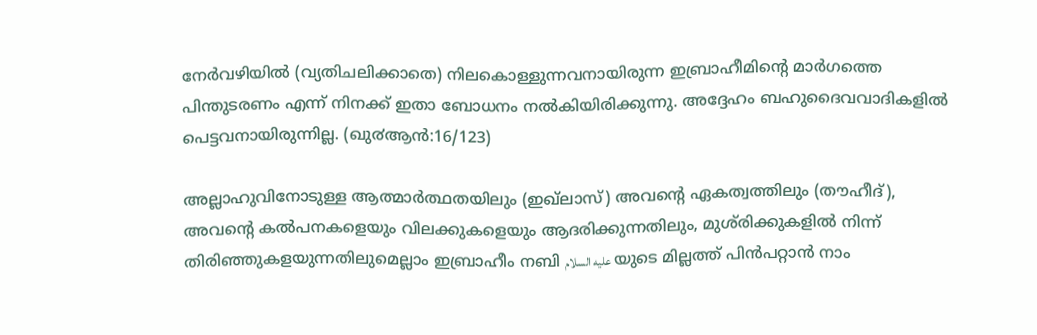നേര്‍വഴിയില്‍ (വ്യതിചലിക്കാതെ) നിലകൊള്ളുന്നവനായിരുന്ന ഇബ്രാഹീമിന്‍റെ മാര്‍ഗത്തെ പിന്തുടരണം എന്ന് നിനക്ക് ഇതാ ബോധനം നല്‍കിയിരിക്കുന്നു. അദ്ദേഹം ബഹുദൈവവാദികളില്‍ പെട്ടവനായിരുന്നില്ല. (ഖു൪ആന്‍:16/123)

അല്ലാഹുവിനോടുള്ള ആത്മാർത്ഥതയിലും (ഇഖ്‌ലാസ്) അവന്റെ ഏകത്വത്തിലും (തൗഹീദ്), അവന്റെ കൽപനകളെയും വിലക്കുകളെയും ആദരിക്കുന്നതിലും, മുശ്‌രിക്കുകളിൽ നിന്ന് തിരിഞ്ഞുകളയുന്നതിലുമെല്ലാം ഇബ്രാഹീം നബി عليه السلام യുടെ മില്ലത്ത് പിൻപറ്റാൻ നാം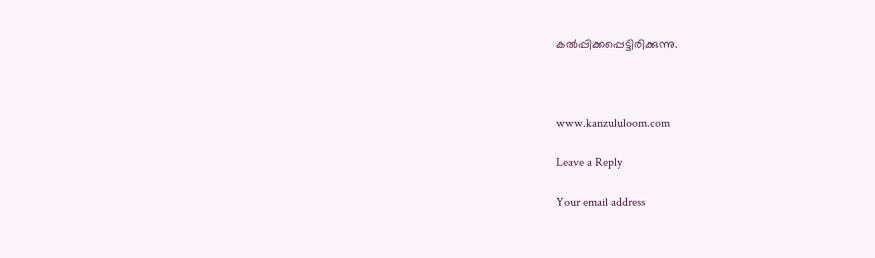കൽപ്പിക്കപ്പെട്ടിരിക്കുന്നു.



www.kanzululoom.com

Leave a Reply

Your email address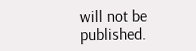will not be published.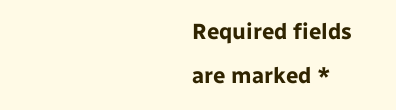Required fields are marked *